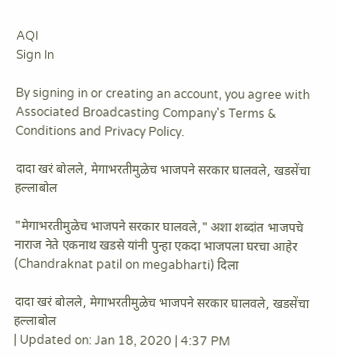AQI
Sign In

By signing in or creating an account, you agree with Associated Broadcasting Company's Terms & Conditions and Privacy Policy.

दादा खरं बोलले, मेगाभरतीमुळेच भाजपने सरकार घालवले, खडसेंचा हल्लाबोल

"मेगाभरतीमुळेच भाजपने सरकार घालवले," अशा शब्दांत भाजपचे नाराज नेते एकनाथ खडसे यांनी पुन्हा एकदा भाजपला घरचा आहेर (Chandraknat patil on megabharti) दिला

दादा खरं बोलले, मेगाभरतीमुळेच भाजपने सरकार घालवले, खडसेंचा हल्लाबोल
| Updated on: Jan 18, 2020 | 4:37 PM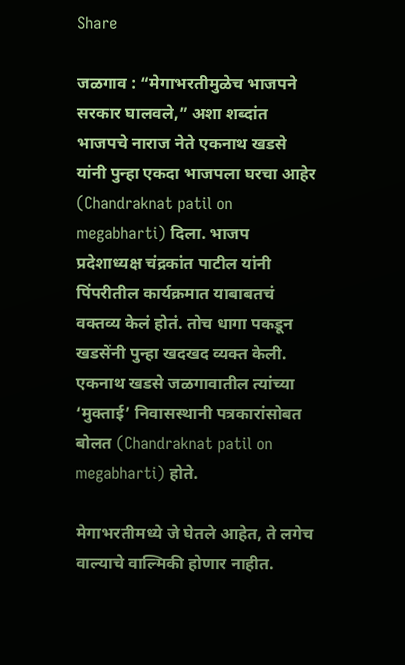Share

जळगाव : “मेगाभरतीमुळेच भाजपने सरकार घालवले,” अशा शब्दांत भाजपचे नाराज नेते एकनाथ खडसे यांनी पुन्हा एकदा भाजपला घरचा आहेर (Chandraknat patil on megabharti) दिला. भाजप प्रदेशाध्यक्ष चंद्रकांत पाटील यांनी पिंपरीतील कार्यक्रमात याबाबतचं वक्तव्य केलं होतं. तोच धागा पकडून खडसेंनी पुन्हा खदखद व्यक्त केली. एकनाथ खडसे जळगावातील त्यांच्या ‘मुक्ताई’ निवासस्थानी पत्रकारांसोबत बोलत (Chandraknat patil on megabharti) होते.

मेगाभरतीमध्ये जे घेतले आहेत, ते लगेच वाल्याचे वाल्मिकी होणार नाहीत.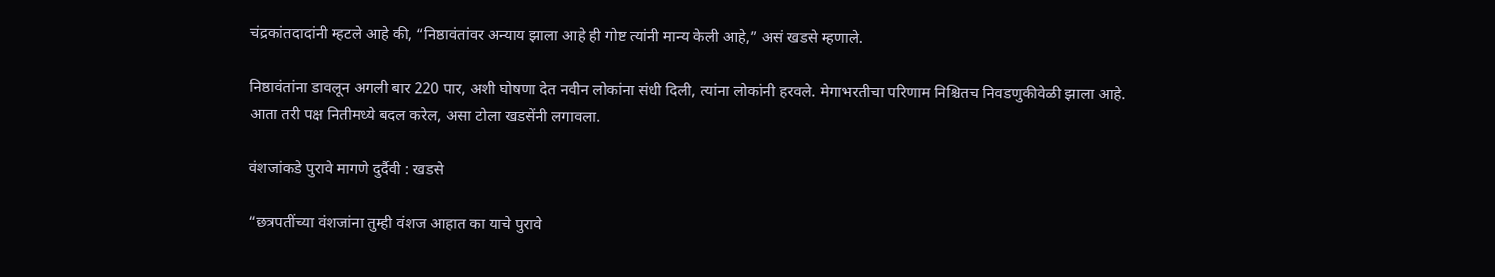चंद्रकांतदादांनी म्हटले आहे की, “निष्ठावंतांवर अन्याय झाला आहे ही गोष्ट त्यांनी मान्य केली आहे,” असं खडसे म्हणाले.

निष्ठावंतांना डावलून अगली बार 220 पार, अशी घोषणा देत नवीन लोकांना संधी दिली, त्यांना लोकांनी हरवले. मेगाभरतीचा परिणाम निश्चितच निवडणुकीवेळी झाला आहे. आता तरी पक्ष नितीमध्ये बदल करेल, असा टोला खडसेंनी लगावला.

वंशजांकडे पुरावे मागणे दुर्दैवी : खडसे

“छत्रपतींच्या वंशजांना तुम्ही वंशज आहात का याचे पुरावे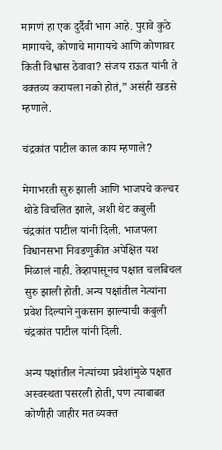मागणं हा एक दुर्दैवी भाग आहे. पुरावे कुठे मागायचे, कोणाचे मागायचे आणि कोणावर किती विश्वास ठेवावा? संजय राऊत यांनी ते वक्तव्य करायला नको होतं,” असंही खडसे म्हणाले.

चंद्रकांत पाटील काल काय म्हणाले?

मेगाभरती सुरु झाली आणि भाजपचे कल्चर थोडे विचलित झाले, अशी थेट कबुली चंद्रकांत पाटील यांनी दिली. भाजपला विधानसभा निवडणुकीत अपेक्षित यश मिळालं नाही. तेव्हापासूनच पक्षात चलबिचल सुरु झाली होती. अन्य पक्षांतील नेत्यांना प्रवेश दिल्याने नुकसान झाल्याची कबुली चंद्रकांत पाटील यांनी दिली.

अन्य पक्षांतील नेत्यांच्या प्रवेशांमुळे पक्षात अस्वस्थता पसरली होती, पण त्याबाबत कोणीही जाहीर मत व्यक्त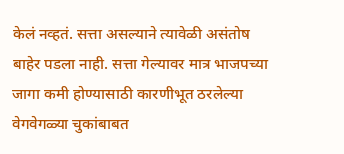केलं नव्हतं. सत्ता असल्याने त्यावेळी असंतोष बाहेर पडला नाही. सत्ता गेल्यावर मात्र भाजपच्या जागा कमी होण्यासाठी कारणीभूत ठरलेल्या वेगवेगळ्या चुकांबाबत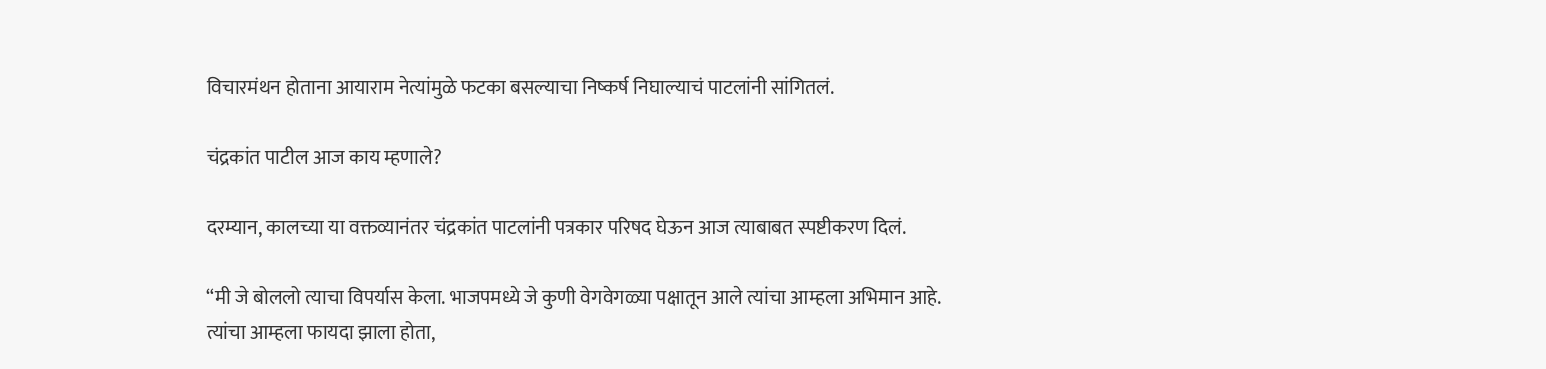विचारमंथन होताना आयाराम नेत्यांमुळे फटका बसल्याचा निष्कर्ष निघाल्याचं पाटलांनी सांगितलं.

चंद्रकांत पाटील आज काय म्हणाले?

दरम्यान, कालच्या या वक्तव्यानंतर चंद्रकांत पाटलांनी पत्रकार परिषद घेऊन आज त्याबाबत स्पष्टीकरण दिलं.

“मी जे बोललो त्याचा विपर्यास केला. भाजपमध्ये जे कुणी वेगवेगळ्या पक्षातून आले त्यांचा आम्हला अभिमान आहे. त्यांचा आम्हला फायदा झाला होता,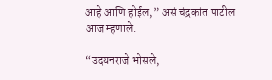आहे आणि होईल,” असं चंद्रकांत पाटील आज म्हणाले.

“उदयनराजे भोसले,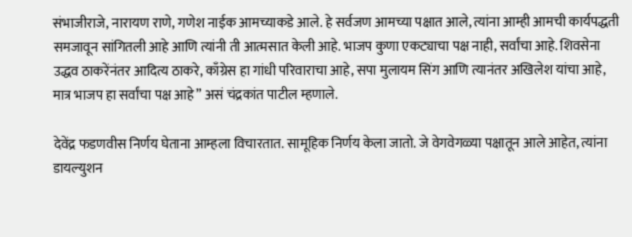संभाजीराजे, नारायण राणे, गणेश नाईक आमच्याकडे आले. हे सर्वजण आमच्या पक्षात आले, त्यांना आम्ही आमची कार्यपद्धती समजावून सांगितली आहे आणि त्यांनी ती आत्मसात केली आहे. भाजप कुणा एकट्याचा पक्ष नाही, सर्वांचा आहे. शिवसेना उद्धव ठाकरेंनंतर आदित्य ठाकरे, काँग्रेस हा गांधी परिवाराचा आहे, सपा मुलायम सिंग आणि त्यानंतर अखिलेश यांचा आहे, मात्र भाजप हा सर्वांचा पक्ष आहे” असं चंद्रकांत पाटील म्हणाले.

देवेंद्र फडणवीस निर्णय घेताना आम्हला विचारतात. सामूहिक निर्णय केला जातो. जे वेगवेगळ्या पक्षातून आले आहेत, त्यांना डायल्युशन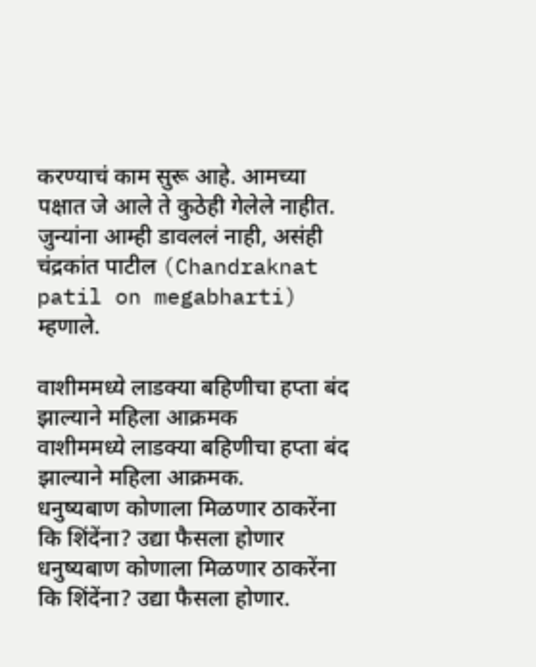करण्याचं काम सुरू आहे. आमच्या पक्षात जे आले ते कुठेही गेलेले नाहीत. जुन्यांना आम्ही डावललं नाही, असंही चंद्रकांत पाटील (Chandraknat patil on megabharti) म्हणाले.

वाशीममध्ये लाडक्या बहिणीचा हप्ता बंद झाल्याने महिला आक्रमक
वाशीममध्ये लाडक्या बहिणीचा हप्ता बंद झाल्याने महिला आक्रमक.
धनुष्यबाण कोणाला मिळणार ठाकरेंना कि शिंदेंना? उद्या फैसला होणार
धनुष्यबाण कोणाला मिळणार ठाकरेंना कि शिंदेंना? उद्या फैसला होणार.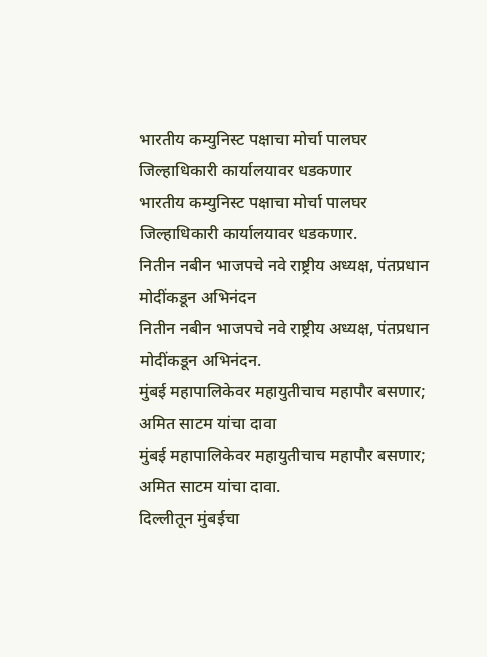भारतीय कम्युनिस्ट पक्षाचा मोर्चा पालघर जिल्हाधिकारी कार्यालयावर धडकणार
भारतीय कम्युनिस्ट पक्षाचा मोर्चा पालघर जिल्हाधिकारी कार्यालयावर धडकणार.
नितीन नबीन भाजपचे नवे राष्ट्रीय अध्यक्ष, पंतप्रधान मोदींकडून अभिनंदन
नितीन नबीन भाजपचे नवे राष्ट्रीय अध्यक्ष, पंतप्रधान मोदींकडून अभिनंदन.
मुंबई महापालिकेवर महायुतीचाच महापौर बसणार; अमित साटम यांचा दावा
मुंबई महापालिकेवर महायुतीचाच महापौर बसणार; अमित साटम यांचा दावा.
दिल्लीतून मुंबईचा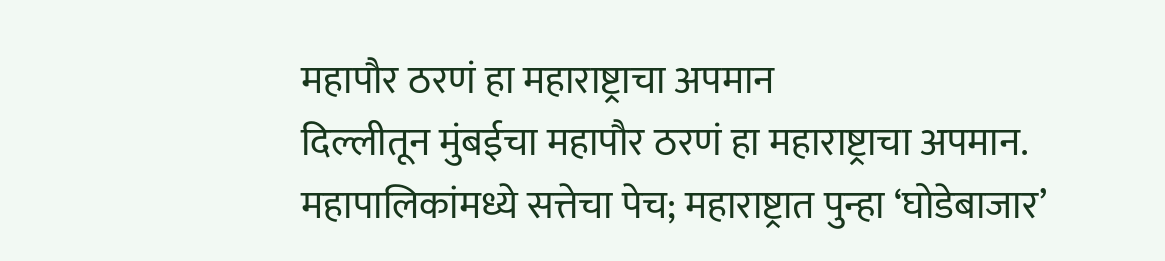महापौर ठरणं हा महाराष्ट्राचा अपमान
दिल्लीतून मुंबईचा महापौर ठरणं हा महाराष्ट्राचा अपमान.
महापालिकांमध्ये सत्तेचा पेच; महाराष्ट्रात पुन्हा ‘घोडेबाजार’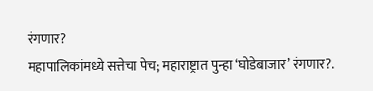रंगणार?
महापालिकांमध्ये सत्तेचा पेच; महाराष्ट्रात पुन्हा ‘घोडेबाजार’ रंगणार?.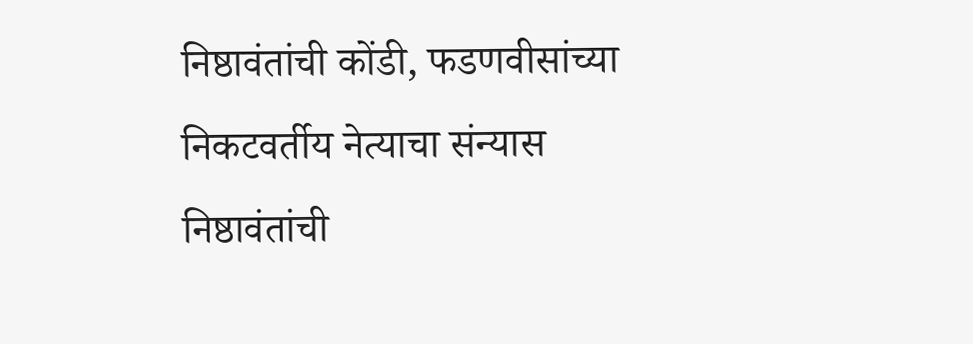निष्ठावंतांची कोंडी, फडणवीसांच्या निकटवर्तीय नेत्याचा संन्यास
निष्ठावंतांची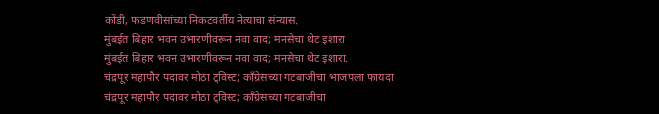कोंडी, फडणवीसांच्या निकटवर्तीय नेत्याचा संन्यास.
मुंबईत बिहार भवन उभारणीवरून नवा वाद; मनसेचा थेट इशारा
मुंबईत बिहार भवन उभारणीवरून नवा वाद; मनसेचा थेट इशारा.
चंद्रपूर महापौर पदावर मोठा ट्विस्ट; काँग्रेसच्या गटबाजीचा भाजपला फायदा
चंद्रपूर महापौर पदावर मोठा ट्विस्ट; काँग्रेसच्या गटबाजीचा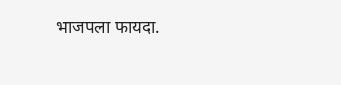भाजपला फायदा.